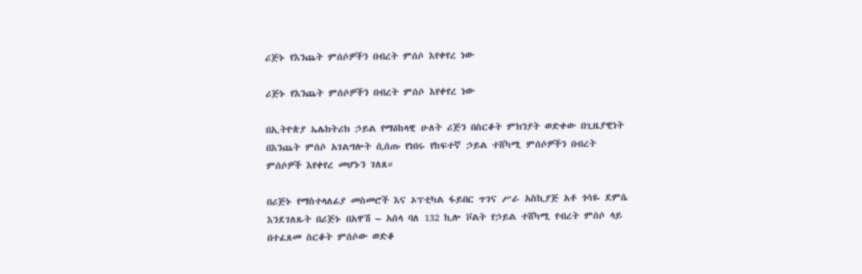ሪጅኑ የእንጨት ምሰሶዎችን በብረት ምሰሶ እየቀየረ ነው

ሪጅኑ የእንጨት ምሰሶዎችን በብረት ምሰሶ እየቀየረ ነው

በኢትዮጵያ ኤሌክትሪክ ኃይል የማዕከላዊ ሁለት ሪጅን በስርቆት ምክንያት ወድቀው በጊዜያዊነት በእንጨት ምሰሶ አገልግሎት ሲሰጡ የነበሩ የከፍተኛ ኃይል ተሸካሚ ምሰሶዎችን በብረት ምሰሶዎች እየቀየረ መሆኑን ገለጸ።

በሪጅኑ የማስተላለፊያ መስመሮች እና ኦፕቲካል ፋይበር ጥገና ሥራ አስኪያጅ አቶ ጎሳዬ ደምሴ  እንደገለጹት በሪጅኑ በአዋሽ – አሰላ ባለ 132 ኪሎ ቮልት የኃይል ተሸካሚ የብረት ምሰሶ ላይ በተፈጸመ ስርቆት ምሰሶው ወድቆ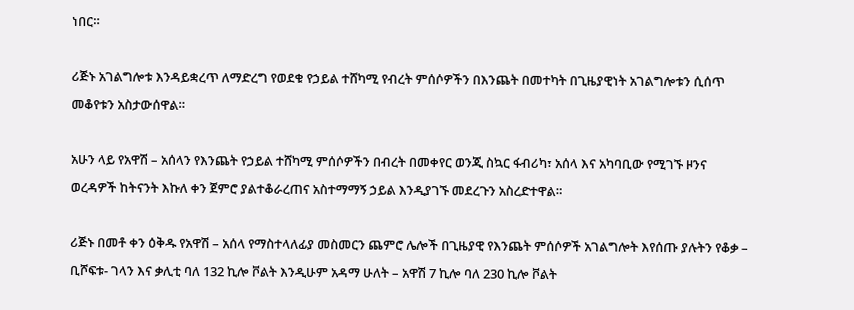ነበር።

ሪጅኑ አገልግሎቱ እንዳይቋረጥ ለማድረግ የወደቁ የኃይል ተሸካሚ የብረት ምሰሶዎችን በእንጨት በመተካት በጊዜያዊነት አገልግሎቱን ሲሰጥ መቆየቱን አስታውሰዋል።

አሁን ላይ የአዋሽ – አሰላን የእንጨት የኃይል ተሸካሚ ምሰሶዎችን በብረት በመቀየር ወንጂ ስኳር ፋብሪካ፣ አሰላ እና አካባቢው የሚገኙ ዞንና ወረዳዎች ከትናንት እኩለ ቀን ጀምሮ ያልተቆራረጠና አስተማማኝ ኃይል እንዲያገኙ መደረጉን አስረድተዋል።

ሪጅኑ በመቶ ቀን ዕቅዱ የአዋሽ – አሰላ የማስተላለፊያ መስመርን ጨምሮ ሌሎች በጊዜያዊ የእንጨት ምሰሶዎች አገልግሎት እየሰጡ ያሉትን የቆቃ – ቢሾፍቱ- ገላን እና ቃሊቲ ባለ 132 ኪሎ ቮልት እንዲሁም አዳማ ሁለት – አዋሽ 7 ኪሎ ባለ 230 ኪሎ ቮልት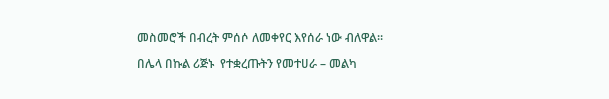መስመሮች በብረት ምሰሶ ለመቀየር እየሰራ ነው ብለዋል።

በሌላ በኩል ሪጅኑ  የተቋረጡትን የመተሀራ – መልካ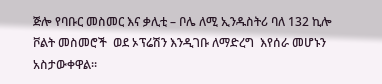ጅሎ የባቡር መስመር እና ቃሊቲ – ቦሌ ለሚ ኢንዱስትሪ ባለ 132 ኪሎ ቮልት መስመሮች  ወደ ኦፕሬሽን እንዲገቡ ለማድረግ  እየሰራ መሆኑን አስታውቀዋል።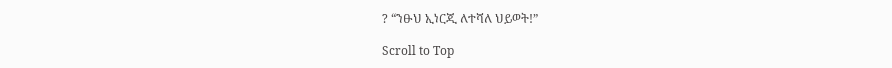? “ንፁህ ኢነርጂ ለተሻለ ህይወት!”

Scroll to Top